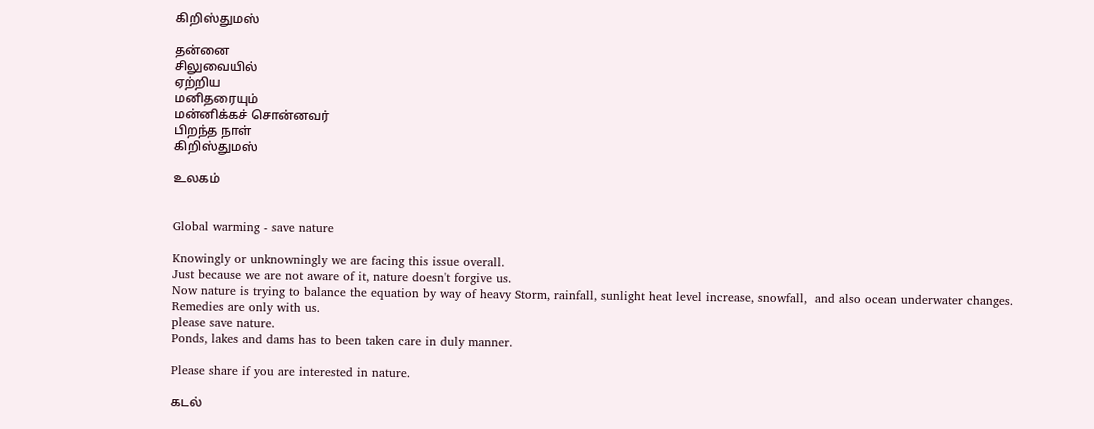கிறிஸ்துமஸ்

தன்னை
சிலுவையில்
ஏற்றிய
மனிதரையும்
மன்னிக்கச் சொன்னவர்
பிறந்த நாள்
கிறிஸ்துமஸ்

உலகம்


Global warming - save nature

Knowingly or unknowningly we are facing this issue overall.
Just because we are not aware of it, nature doesn't forgive us.
Now nature is trying to balance the equation by way of heavy Storm, rainfall, sunlight heat level increase, snowfall,  and also ocean underwater changes.
Remedies are only with us.
please save nature.
Ponds, lakes and dams has to been taken care in duly manner.

Please share if you are interested in nature.

கடல்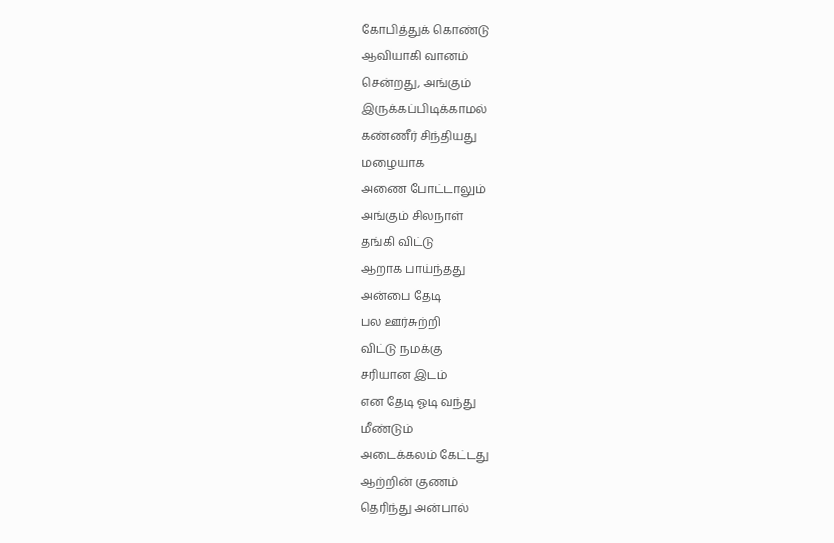கோபித்துக் கொண்டு
ஆவியாகி வானம்
சென்றது, அங்கும்
இருக்கப்பிடிக்காமல்
கண்ணீர் சிந்தியது
மழையாக
அணை போட்டாலும்
அங்கும் சிலநாள்
தங்கி விட்டு
ஆறாக பாய்ந்தது
அன்பை தேடி
பல ஊர்சுற்றி
விட்டு நமக்கு
சரியான இடம்
என தேடி ஓடி வந்து
மீண்டும்
அடைக்கலம் கேட்டது
ஆற்றின் குணம்
தெரிந்து அன்பால்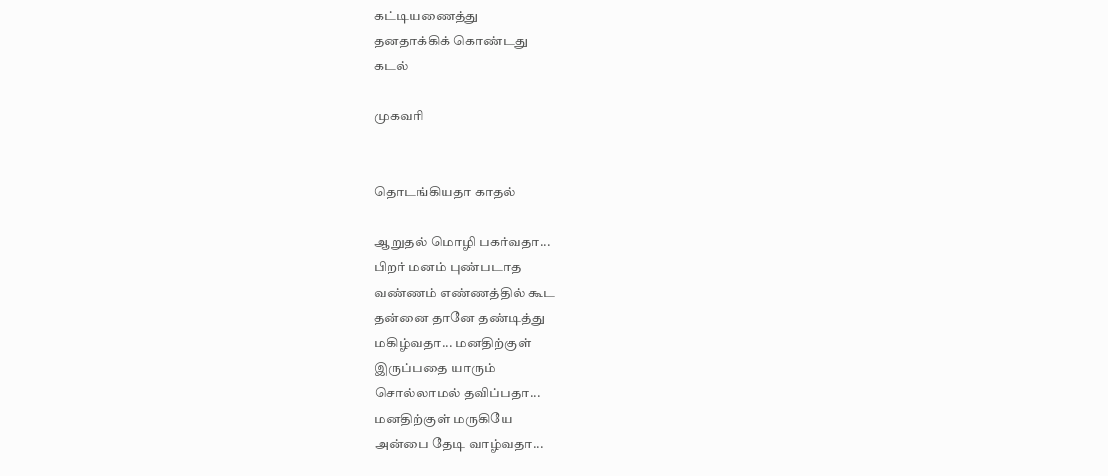கட்டியணைத்து
தனதாக்கிக் கொண்டது
கடல்

முகவரி


தொடங்கியதா காதல்

ஆறுதல் மொழி பகர்வதா...
பிறர் மனம் புண்படாத
வண்ணம் எண்ணத்தில் கூட
தன்னை தானே தண்டித்து
மகிழ்வதா... மனதிற்குள்
இருப்பதை யாரும்
சொல்லாமல் தவிப்பதா...
மனதிற்குள் மருகியே
அன்பை தேடி வாழ்வதா...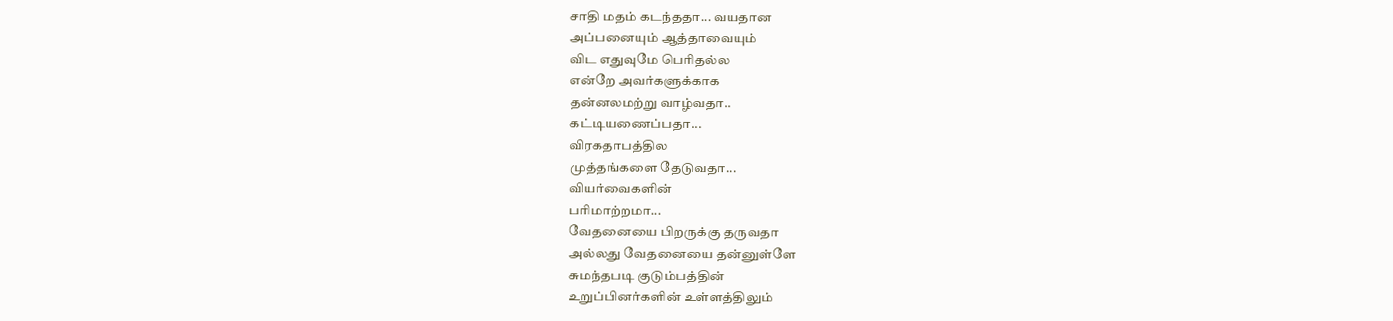சாதி மதம் கடந்ததா... வயதான
அப்பனையும் ஆத்தாவையும்
விட எதுவுமே பெரிதல்ல
என்றே அவர்களுக்காக
தன்னலமற்று வாழ்வதா..
கட்டியணைப்பதா...
விரகதாபத்தில
முத்தங்களை தேடுவதா...
வியர்வைகளின்
பரிமாற்றமா...
வேதனையை பிறருக்கு தருவதா
அல்லது வேதனையை தன்னுள்ளே
சுமந்தபடி குடும்பத்தின்
உறுப்பினர்களின் உள்ளத்திலும்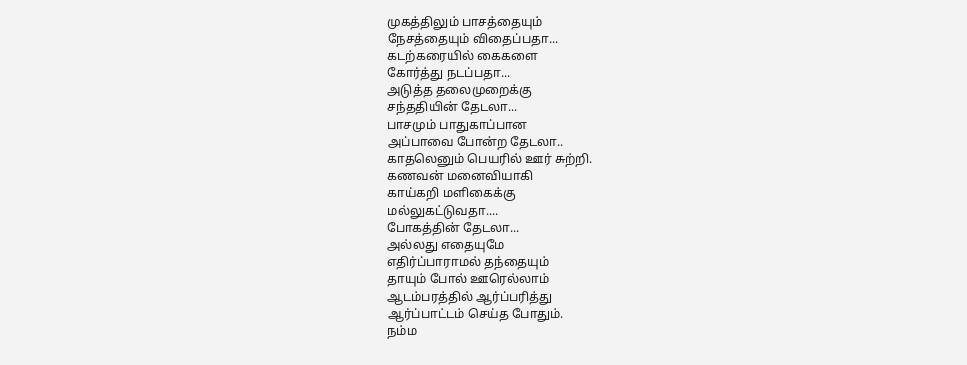முகத்திலும் பாசத்தையும்
நேசத்தையும் விதைப்பதா...
கடற்கரையில் கைகளை
கோர்த்து நடப்பதா...
அடுத்த தலைமுறைக்கு
சந்ததியின் தேடலா...
பாசமும் பாதுகாப்பான
அப்பாவை போன்ற தேடலா..
காதலெனும் பெயரில் ஊர் சுற்றி.
கணவன் மனைவியாகி
காய்கறி மளிகைக்கு
மல்லுகட்டுவதா....
போகத்தின் தேடலா...
அல்லது எதையுமே
எதிர்ப்பாராமல் தந்தையும்
தாயும் போல் ஊரெல்லாம்
ஆடம்பரத்தில் ஆர்ப்பரித்து
ஆர்ப்பாட்டம் செய்த போதும்.
நம்ம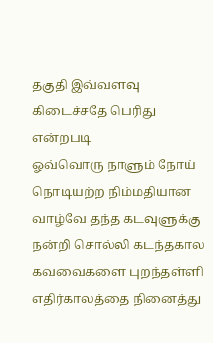தகுதி இவ்வளவு
கிடைச்சதே பெரிது என்றபடி
ஓவ்வொரு நாளும் நோய்
நொடியற்ற நிம்மதியான
வாழ்வே தந்த கடவுளுக்கு
நன்றி சொல்லி கடந்தகால
கவவைகளை புறந்தள்ளி
எதிர்காலத்தை நினைத்து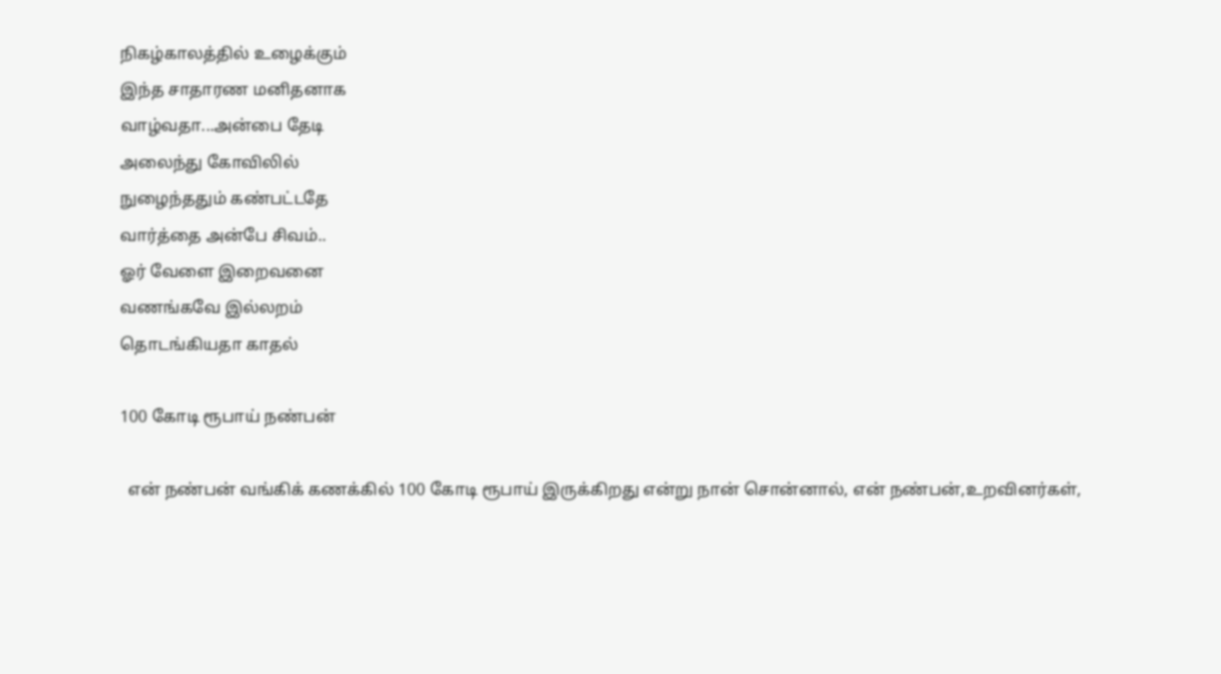நிகழ்காலத்தில் உழைக்கும்
இந்த சாதாரண மனிதனாக
வாழ்வதா...அன்பை தேடி
அலைந்து கோவிலில்
நுழைந்ததும் கண்பட்டதே
வார்த்தை அன்பே சிவம்..
ஓர் வேளை இறைவனை
வணங்கவே இல்லறம்
தொடங்கியதா காதல்

100 கோடி ரூபாய் நண்பன்

  என் நண்பன் வங்கிக் கணக்கில் 100 கோடி ரூபாய் இருக்கிறது என்று நான் சொன்னால், என் நண்பன்,உறவினர்கள்,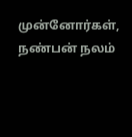முன்னோர்கள், நண்பன் நலம்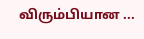விரும்பியான ...